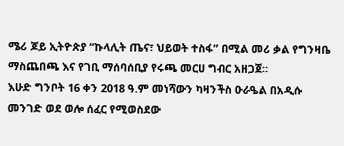ሜሪ ጆይ ኢትዮጵያ “ኩላሊት ጤና፣ ህይወት ተስፋ” በሚል መሪ ቃል የግንዛቤ ማስጨበጫ እና የገቢ ማሰባሰቢያ የሩጫ መርሀ ግብር አዘጋጀ።
እሁድ ግንቦት 16 ቀን 2018 ዓ.ም መነሻውን ካዛንችስ ዑራዔል በአዲሱ መንገድ ወደ ወሎ ሰፈር የሚወስደው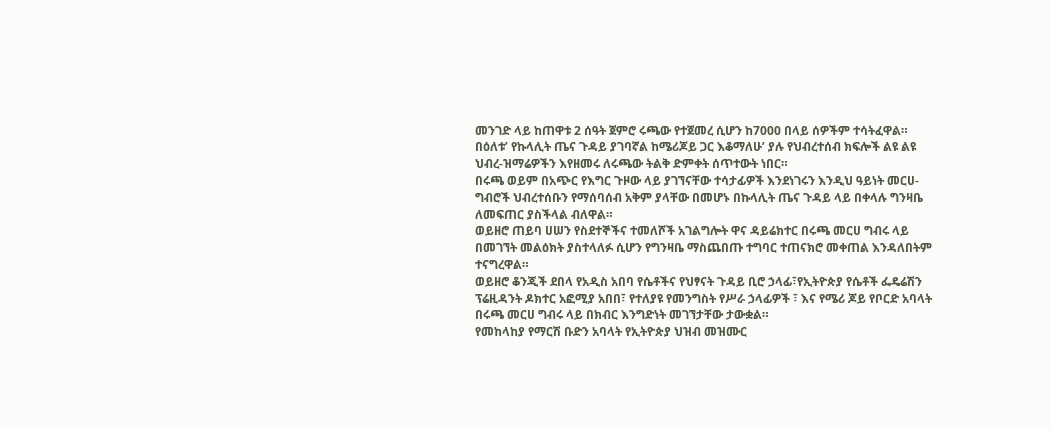መንገድ ላይ ከጠዋቱ 2 ሰዓት ጀምሮ ሩጫው የተጀመረ ሲሆን ከ7000 በላይ ሰዎችም ተሳትፈዋል።
በዕለቱ’ የኩላሊት ጤና ጉዳይ ያገባኛል ከሜሪጆይ ጋር እቆማለሁ’ ያሉ የህብረተሰብ ክፍሎች ልዩ ልዩ ህብረ-ዝማሬዎችን እየዘመሩ ለሩጫው ትልቅ ድምቀት ሰጥተውት ነበር።
በሩጫ ወይም በአጭር የእግር ጉዞው ላይ ያገኘናቸው ተሳታፊዎች እንደነገሩን እንዲህ ዓይነት መርሀ- ግብሮች ህብረተሰቡን የማሰባሰብ አቅም ያላቸው በመሆኑ በኩላሊት ጤና ጉዳይ ላይ በቀላሉ ግንዛቤ ለመፍጠር ያስችላል ብለዋል።
ወይዘሮ ጠይባ ሀሠን የስደተኞችና ተመለሾች አገልግሎት ዋና ዳይሬክተር በሩጫ መርሀ ግብሩ ላይ በመገኘት መልዕክት ያስተላለፉ ሲሆን የግንዛቤ ማስጨበጡ ተግባር ተጠናክሮ መቀጠል እንዳለበትም ተናግረዋል።
ወይዘሮ ቆንጂች ደበላ የአዲስ አበባ የሴቶችና የህፃናት ጉዳይ ቢሮ ኃላፊ፣የኢትዮጵያ የሴቶች ፌዴሬሽን ፕሬዚዳንት ዶክተር አፎሚያ አበበ፣ የተለያዩ የመንግስት የሥራ ኃላፊዎች ፣ እና የሜሪ ጆይ የቦርድ አባላት በሩጫ መርሀ ግብሩ ላይ በክብር እንግድነት መገኘታቸው ታውቋል።
የመከላከያ የማርሽ ቡድን አባላት የኢትዮጵያ ህዝብ መዝሙር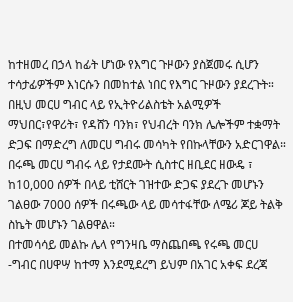ከተዘመረ በኃላ ከፊት ሆነው የእግር ጉዞውን ያስጀመሩ ሲሆን ተሳታፊዎችም እነርሱን በመከተል ነበር የእግር ጉዞውን ያደረጉት።
በዚህ መርሀ ግብር ላይ የኢትዮሪልስቴት አልሚዎች ማህበር፣የዋሪት፣ የዳሸን ባንክ፣ የህብረት ባንክ ሌሎችም ተቋማት ድጋፍ በማድረግ ለመርሀ ግብሩ መሳካት የበኩላቸውን አድርገዋል።
በሩጫ መርሀ ግብሩ ላይ የታደሙት ሲስተር ዘቢደር ዘውዴ ፣ ከ10,000 ሰዎች በላይ ቲሸርት ገዝተው ድጋፍ ያደረጉ መሆኑን ገልፀው 7000 ሰዎች በሩጫው ላይ መሳተፋቸው ለሜሪ ጆይ ትልቅ ስኬት መሆኑን ገልፀዋል።
በተመሳሳይ መልኩ ሌላ የግንዛቤ ማስጨበጫ የሩጫ መርሀ -ግብር በሀዋሣ ከተማ እንደሚደረግ ይህም በአገር አቀፍ ደረጃ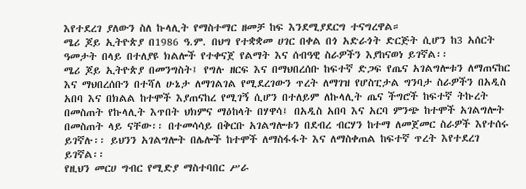እየተደረገ ያለውን ስለ ኩላሊት የማስተማር ዘመቻ ከፍ እንደሚያደርግ ተናግረዋል።
ሜሪ ጆይ ኢትዮጵያ በ1986 ዓ.ም. በህግ የተቋቋመ ሀገር በቀል በጎ አድራጎት ድርጅት ሲሆን ከ3 አሰርት ዓመታት በላይ በተለያዩ ክልሎች የተቀናጀ የልማት እና ሰብዓዊ ስራዎችን እያከናወነ ይገኛል፡፡
ሜሪ ጆይ ኢትዮጵያ በመንግስት፤ የግሉ ዘርፍ እና በማህበረሰቡ ከፍተኛ ድጋፍ የጤና አገልግሎቱን ለማጠናከር እና ማህበረሰቡን በተሻለ ሁኔታ ለማገልገል የሚደረገውን ጥረት ለማገዝ የሆስፒታል ግንባታ ስራዎችን በአዲስ አበባ እና በክልል ከተሞች እያጠናከረ የሚገኝ ሲሆን በተለይም ለኩላሊት ጤና ችግሮች ከፍተኛ ትኩረት በመስጠት የኩላሊት እጥበት ህክምና ማዕከላት በሃዋሳ፤ በአዲስ አበባ እና አርባ ምንጭ ከተሞች አገልግሎት በመስጠት ላይ ናቸው፡፡ በተመሳሳይ በቅርቡ አገልግሎቱን በደብረ ብርሃን ከተማ ለመጀመር ስራዎች እየተሰሩ ይገኛሉ፡፡ ይህንን አገልግሎት በሌሎች ከተሞች ለማስፋፋት እና ለማስቀጠል ከፍተኛ ጥረት እየተደረገ ይገኛል፡፡
የዚህን መርሀ ግብር የሚድያ ማስተባበር ሥራ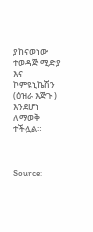ያከናወነው ተወዳጅ ሚድያ እና ኮምዩኒኬሽን (ዕዝራ እጅጉ ) እንደሆነ ለማወቅ ተችሏል።



Source: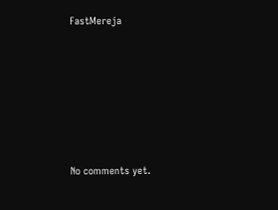FastMereja









No comments yet.